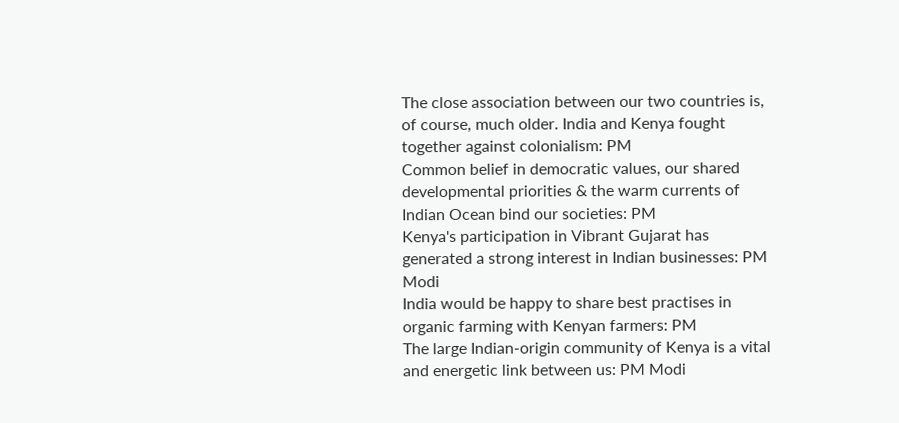The close association between our two countries is, of course, much older. India and Kenya fought together against colonialism: PM
Common belief in democratic values, our shared developmental priorities & the warm currents of Indian Ocean bind our societies: PM
Kenya's participation in Vibrant Gujarat has generated a strong interest in Indian businesses: PM Modi
India would be happy to share best practises in organic farming with Kenyan farmers: PM
The large Indian-origin community of Kenya is a vital and energetic link between us: PM Modi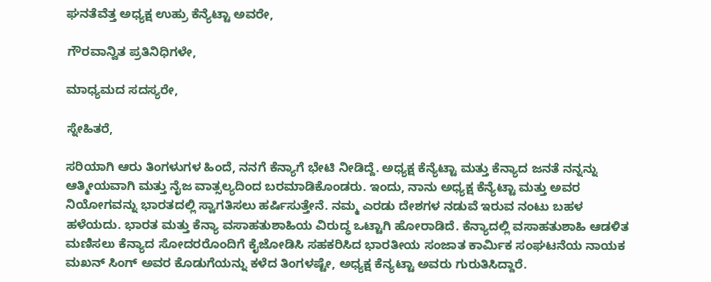ಘನತೆವೆತ್ತ ಅಧ್ಯಕ್ಷ ಉಹ್ರು ಕೆನ್ಯೆಟ್ಟಾ ಅವರೇ,

ಗೌರವಾನ್ವಿತ ಪ್ರತಿನಿಧಿಗಳೇ,

ಮಾಧ್ಯಮದ ಸದಸ್ಯರೇ,

ಸ್ನೇಹಿತರೆ,

ಸರಿಯಾಗಿ ಆರು ತಿಂಗಳುಗಳ ಹಿಂದೆ, ನನಗೆ ಕೆನ್ಯಾಗೆ ಭೇಟಿ ನೀಡಿದ್ದೆ. ಅಧ್ಯಕ್ಷ ಕೆನ್ಯೆಟ್ಟಾ ಮತ್ತು ಕೆನ್ಯಾದ ಜನತೆ ನನ್ನನ್ನು ಆತ್ಮೀಯವಾಗಿ ಮತ್ತು ನೈಜ ವಾತ್ಸಲ್ಯದಿಂದ ಬರಮಾಡಿಕೊಂಡರು. ಇಂದು, ನಾನು ಅಧ್ಯಕ್ಷ ಕೆನ್ಯೆಟ್ಟಾ ಮತ್ತು ಅವರ ನಿಯೋಗವನ್ನು ಭಾರತದಲ್ಲಿ ಸ್ವಾಗತಿಸಲು ಹರ್ಷಿಸುತ್ತೇನೆ. ನಮ್ಮ ಎರಡು ದೇಶಗಳ ನಡುವೆ ಇರುವ ನಂಟು ಬಹಳ ಹಳೆಯದು. ಭಾರತ ಮತ್ತು ಕೆನ್ಯಾ ವಸಾಹತುಶಾಹಿಯ ವಿರುದ್ಧ ಒಟ್ಟಾಗಿ ಹೋರಾಡಿದೆ. ಕೆನ್ಯಾದಲ್ಲಿ ವಸಾಹತುಶಾಹಿ ಆಡಳಿತ ಮಣಿಸಲು ಕೆನ್ಯಾದ ಸೋದರರೊಂದಿಗೆ ಕೈಜೋಡಿಸಿ ಸಹಕರಿಸಿದ ಭಾರತೀಯ ಸಂಜಾತ ಕಾರ್ಮಿಕ ಸಂಘಟನೆಯ ನಾಯಕ ಮಖನ್ ಸಿಂಗ್ ಅವರ ಕೊಡುಗೆಯನ್ನು ಕಳೆದ ತಿಂಗಳಷ್ಟೇ, ಅಧ್ಯಕ್ಷ ಕೆನ್ಯಟ್ಟಾ ಅವರು ಗುರುತಿಸಿದ್ದಾರೆ.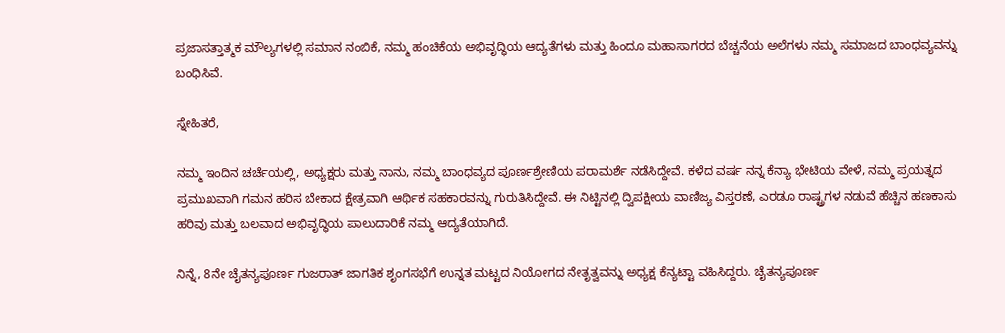ಪ್ರಜಾಸತ್ತಾತ್ಮಕ ಮೌಲ್ಯಗಳಲ್ಲಿ ಸಮಾನ ನಂಬಿಕೆ, ನಮ್ಮ ಹಂಚಿಕೆಯ ಅಭಿವೃದ್ಧಿಯ ಆದ್ಯತೆಗಳು ಮತ್ತು ಹಿಂದೂ ಮಹಾಸಾಗರದ ಬೆಚ್ಚನೆಯ ಅಲೆಗಳು ನಮ್ಮ ಸಮಾಜದ ಬಾಂಧವ್ಯವನ್ನು ಬಂಧಿಸಿವೆ.

ಸ್ನೇಹಿತರೆ,

ನಮ್ಮ ಇಂದಿನ ಚರ್ಚೆಯಲ್ಲಿ, ಅಧ್ಯಕ್ಷರು ಮತ್ತು ನಾನು, ನಮ್ಮ ಬಾಂಧವ್ಯದ ಪೂರ್ಣಶ್ರೇಣಿಯ ಪರಾಮರ್ಶೆ ನಡೆಸಿದ್ದೇವೆ. ಕಳೆದ ವರ್ಷ ನನ್ನ ಕೆನ್ಯಾ ಭೇಟಿಯ ವೇಳೆ, ನಮ್ಮ ಪ್ರಯತ್ನದ ಪ್ರಮುಖವಾಗಿ ಗಮನ ಹರಿಸ ಬೇಕಾದ ಕ್ಷೇತ್ರವಾಗಿ ಆರ್ಥಿಕ ಸಹಕಾರವನ್ನು ಗುರುತಿಸಿದ್ದೇವೆ. ಈ ನಿಟ್ಟಿನಲ್ಲಿ ದ್ವಿಪಕ್ಷೀಯ ವಾಣಿಜ್ಯ ವಿಸ್ತರಣೆ, ಎರಡೂ ರಾಷ್ಟ್ರಗಳ ನಡುವೆ ಹೆಚ್ಚಿನ ಹಣಕಾಸು ಹರಿವು ಮತ್ತು ಬಲವಾದ ಅಭಿವೃದ್ಧಿಯ ಪಾಲುದಾರಿಕೆ ನಮ್ಮ ಆದ್ಯತೆಯಾಗಿದೆ.

ನಿನ್ನೆ, 8ನೇ ಚೈತನ್ಯಪೂರ್ಣ ಗುಜರಾತ್ ಜಾಗತಿಕ ಶೃಂಗಸಭೆಗೆ ಉನ್ನತ ಮಟ್ಟದ ನಿಯೋಗದ ನೇತೃತ್ವವನ್ನು ಅಧ್ಯಕ್ಷ ಕೆನ್ಯಟ್ಟಾ ವಹಿಸಿದ್ದರು. ಚೈತನ್ಯಪೂರ್ಣ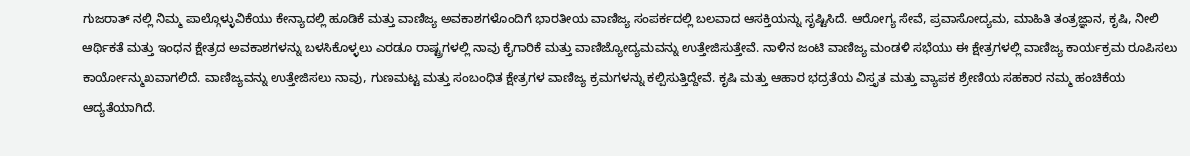ಗುಜರಾತ್ ನಲ್ಲಿ ನಿಮ್ಮ ಪಾಲ್ಗೊಳ್ಳುವಿಕೆಯು ಕೇನ್ಯಾದಲ್ಲಿ ಹೂಡಿಕೆ ಮತ್ತು ವಾಣಿಜ್ಯ ಅವಕಾಶಗಳೊಂದಿಗೆ ಭಾರತೀಯ ವಾಣಿಜ್ಯ ಸಂಪರ್ಕದಲ್ಲಿ ಬಲವಾದ ಆಸಕ್ತಿಯನ್ನು ಸೃಷ್ಟಿಸಿದೆ. ಆರೋಗ್ಯ ಸೇವೆ, ಪ್ರವಾಸೋದ್ಯಮ, ಮಾಹಿತಿ ತಂತ್ರಜ್ಞಾನ, ಕೃಷಿ, ನೀಲಿ ಆರ್ಥಿಕತೆ ಮತ್ತು ಇಂಧನ ಕ್ಷೇತ್ರದ ಅವಕಾಶಗಳನ್ನು ಬಳಸಿಕೊಳ್ಳಲು ಎರಡೂ ರಾಷ್ಟ್ರಗಳಲ್ಲಿ ನಾವು ಕೈಗಾರಿಕೆ ಮತ್ತು ವಾಣಿಜ್ಯೋದ್ಯಮವನ್ನು ಉತ್ತೇಜಿಸುತ್ತೇವೆ. ನಾಳಿನ ಜಂಟಿ ವಾಣಿಜ್ಯ ಮಂಡಳಿ ಸಭೆಯು ಈ ಕ್ಷೇತ್ರಗಳಲ್ಲಿ ವಾಣಿಜ್ಯ ಕಾರ್ಯಕ್ರಮ ರೂಪಿಸಲು ಕಾರ್ಯೋನ್ಮುಖವಾಗಲಿದೆ. ವಾಣಿಜ್ಯವನ್ನು ಉತ್ತೇಜಿಸಲು ನಾವು, ಗುಣಮಟ್ಟ ಮತ್ತು ಸಂಬಂಧಿತ ಕ್ಷೇತ್ರಗಳ ವಾಣಿಜ್ಯ ಕ್ರಮಗಳನ್ನು ಕಲ್ಪಿಸುತ್ತಿದ್ದೇವೆ. ಕೃಷಿ ಮತ್ತು ಆಹಾರ ಭದ್ರತೆಯ ವಿಸ್ತೃತ ಮತ್ತು ವ್ಯಾಪಕ ಶ್ರೇಣಿಯ ಸಹಕಾರ ನಮ್ಮ ಹಂಚಿಕೆಯ ಆದ್ಯತೆಯಾಗಿದೆ.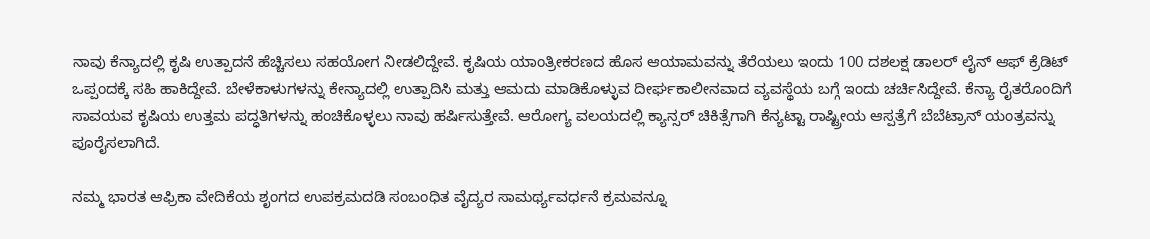ನಾವು ಕೆನ್ಯಾದಲ್ಲಿ ಕೃಷಿ ಉತ್ಪಾದನೆ ಹೆಚ್ಚಿಸಲು ಸಹಯೋಗ ನೀಡಲಿದ್ದೇವೆ. ಕೃಷಿಯ ಯಾಂತ್ರೀಕರಣದ ಹೊಸ ಆಯಾಮವನ್ನು ತೆರೆಯಲು ಇಂದು 100 ದಶಲಕ್ಷ ಡಾಲರ್ ಲೈನ್ ಆಫ್ ಕ್ರೆಡಿಟ್ ಒಪ್ಪಂದಕ್ಕೆ ಸಹಿ ಹಾಕಿದ್ದೇವೆ. ಬೇಳೆಕಾಳುಗಳನ್ನು ಕೇನ್ಯಾದಲ್ಲಿ ಉತ್ಪಾದಿಸಿ ಮತ್ತು ಆಮದು ಮಾಡಿಕೊಳ್ಳುವ ದೀರ್ಘಕಾಲೀನವಾದ ವ್ಯವಸ್ಥೆಯ ಬಗ್ಗೆ ಇಂದು ಚರ್ಚಿಸಿದ್ದೇವೆ. ಕೆನ್ಯಾ ರೈತರೊಂದಿಗೆ ಸಾವಯವ ಕೃಷಿಯ ಉತ್ತಮ ಪದ್ಧತಿಗಳನ್ನು ಹಂಚಿಕೊಳ್ಳಲು ನಾವು ಹರ್ಷಿಸುತ್ತೇವೆ. ಆರೋಗ್ಯ ವಲಯದಲ್ಲಿ ಕ್ಯಾನ್ಸರ್ ಚಿಕಿತ್ಸೆಗಾಗಿ ಕೆನ್ಯಟ್ಟಾ ರಾಷ್ಟ್ರೀಯ ಆಸ್ಪತ್ರೆಗೆ ಬೆಬೆಟ್ರಾನ್ ಯಂತ್ರವನ್ನು ಪೂರೈಸಲಾಗಿದೆ.

ನಮ್ಮ ಭಾರತ ಆಫ್ರಿಕಾ ವೇದಿಕೆಯ ಶೃಂಗದ ಉಪಕ್ರಮದಡಿ ಸಂಬಂಧಿತ ವೈದ್ಯರ ಸಾಮರ್ಥ್ಯವರ್ಧನೆ ಕ್ರಮವನ್ನೂ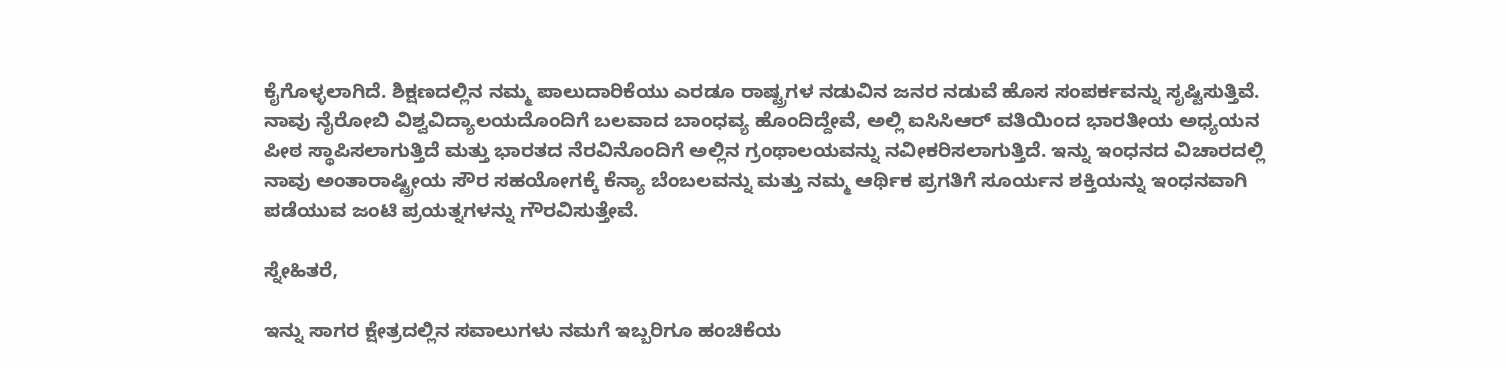ಕೈಗೊಳ್ಳಲಾಗಿದೆ. ಶಿಕ್ಷಣದಲ್ಲಿನ ನಮ್ಮ ಪಾಲುದಾರಿಕೆಯು ಎರಡೂ ರಾಷ್ಟ್ರಗಳ ನಡುವಿನ ಜನರ ನಡುವೆ ಹೊಸ ಸಂಪರ್ಕವನ್ನು ಸೃಷ್ಟಿಸುತ್ತಿವೆ. ನಾವು ನೈರೋಬಿ ವಿಶ್ವವಿದ್ಯಾಲಯದೊಂದಿಗೆ ಬಲವಾದ ಬಾಂಧವ್ಯ ಹೊಂದಿದ್ದೇವೆ, ಅಲ್ಲಿ ಐಸಿಸಿಆರ್ ವತಿಯಿಂದ ಭಾರತೀಯ ಅಧ್ಯಯನ ಪೀಠ ಸ್ಥಾಪಿಸಲಾಗುತ್ತಿದೆ ಮತ್ತು ಭಾರತದ ನೆರವಿನೊಂದಿಗೆ ಅಲ್ಲಿನ ಗ್ರಂಥಾಲಯವನ್ನು ನವೀಕರಿಸಲಾಗುತ್ತಿದೆ. ಇನ್ನು ಇಂಧನದ ವಿಚಾರದಲ್ಲಿ ನಾವು ಅಂತಾರಾಷ್ಟ್ರೀಯ ಸೌರ ಸಹಯೋಗಕ್ಕೆ ಕೆನ್ಯಾ ಬೆಂಬಲವನ್ನು ಮತ್ತು ನಮ್ಮ ಆರ್ಥಿಕ ಪ್ರಗತಿಗೆ ಸೂರ್ಯನ ಶಕ್ತಿಯನ್ನು ಇಂಧನವಾಗಿ ಪಡೆಯುವ ಜಂಟಿ ಪ್ರಯತ್ನಗಳನ್ನು ಗೌರವಿಸುತ್ತೇವೆ.

ಸ್ನೇಹಿತರೆ,

ಇನ್ನು ಸಾಗರ ಕ್ಷೇತ್ರದಲ್ಲಿನ ಸವಾಲುಗಳು ನಮಗೆ ಇಬ್ಬರಿಗೂ ಹಂಚಿಕೆಯ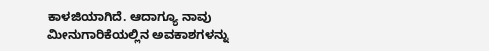ಕಾಳಜಿಯಾಗಿದೆ. ಆದಾಗ್ಯೂ ನಾವು ಮೀನುಗಾರಿಕೆಯಲ್ಲಿನ ಅವಕಾಶಗಳನ್ನು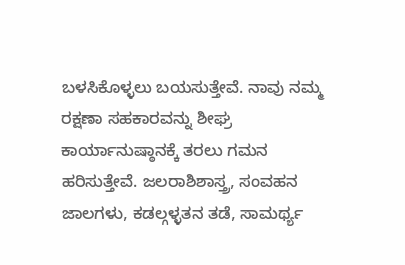ಬಳಸಿಕೊಳ್ಳಲು ಬಯಸುತ್ತೇವೆ. ನಾವು ನಮ್ಮ ರಕ್ಷಣಾ ಸಹಕಾರವನ್ನು ಶೀಘ್ರ ಕಾರ್ಯಾನುಷ್ಠಾನಕ್ಕೆ ತರಲು ಗಮನ ಹರಿಸುತ್ತೇವೆ. ಜಲರಾಶಿಶಾಸ್ತ್ರ, ಸಂವಹನ ಜಾಲಗಳು, ಕಡಲ್ಗಳ್ಳತನ ತಡೆ, ಸಾಮರ್ಥ್ಯ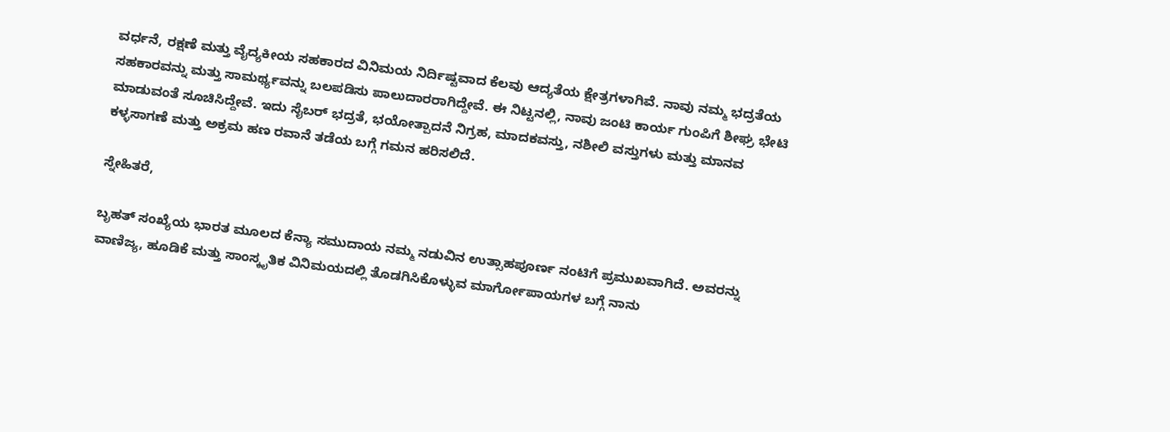ವರ್ಧನೆ, ರಕ್ಷಣೆ ಮತ್ತು ವೈದ್ಯಕೀಯ ಸಹಕಾರದ ವಿನಿಮಯ ನಿರ್ದಿಷ್ಟವಾದ ಕೆಲವು ಆದ್ಯತೆಯ ಕ್ಷೇತ್ರಗಳಾಗಿವೆ. ನಾವು ನಮ್ಮ ಭದ್ರತೆಯ ಸಹಕಾರವನ್ನು ಮತ್ತು ಸಾಮರ್ಥ್ಯವನ್ನು ಬಲಪಡಿಸು ಪಾಲುದಾರರಾಗಿದ್ದೇವೆ. ಈ ನಿಟ್ಟನಲ್ಲಿ, ನಾವು ಜಂಟಿ ಕಾರ್ಯ ಗುಂಪಿಗೆ ಶೀಘ್ರ ಭೇಟಿ ಮಾಡುವಂತೆ ಸೂಚಿಸಿದ್ದೇವೆ. ಇದು ಸೈಬರ್ ಭದ್ರತೆ, ಭಯೋತ್ಪಾದನೆ ನಿಗ್ರಹ, ಮಾದಕವಸ್ತು, ನಶೀಲಿ ವಸ್ತುಗಳು ಮತ್ತು ಮಾನವ ಕಳ್ಳಸಾಗಣೆ ಮತ್ತು ಅಕ್ರಮ ಹಣ ರವಾನೆ ತಡೆಯ ಬಗ್ಗೆ ಗಮನ ಹರಿಸಲಿದೆ.

ಸ್ನೇಹಿತರೆ,

ಬೃಹತ್ ಸಂಖ್ಯೆಯ ಭಾರತ ಮೂಲದ ಕೆನ್ಯಾ ಸಮುದಾಯ ನಮ್ಮ ನಡುವಿನ ಉತ್ಸಾಹಪೂರ್ಣ ನಂಟಿಗೆ ಪ್ರಮುಖವಾಗಿದೆ. ಅವರನ್ನು ವಾಣಿಜ್ಯ, ಹೂಡಿಕೆ ಮತ್ತು ಸಾಂಸ್ಕೃತಿಕ ವಿನಿಮಯದಲ್ಲಿ ತೊಡಗಿಸಿಕೊಳ್ಳುವ ಮಾರ್ಗೋಪಾಯಗಳ ಬಗ್ಗೆ ನಾನು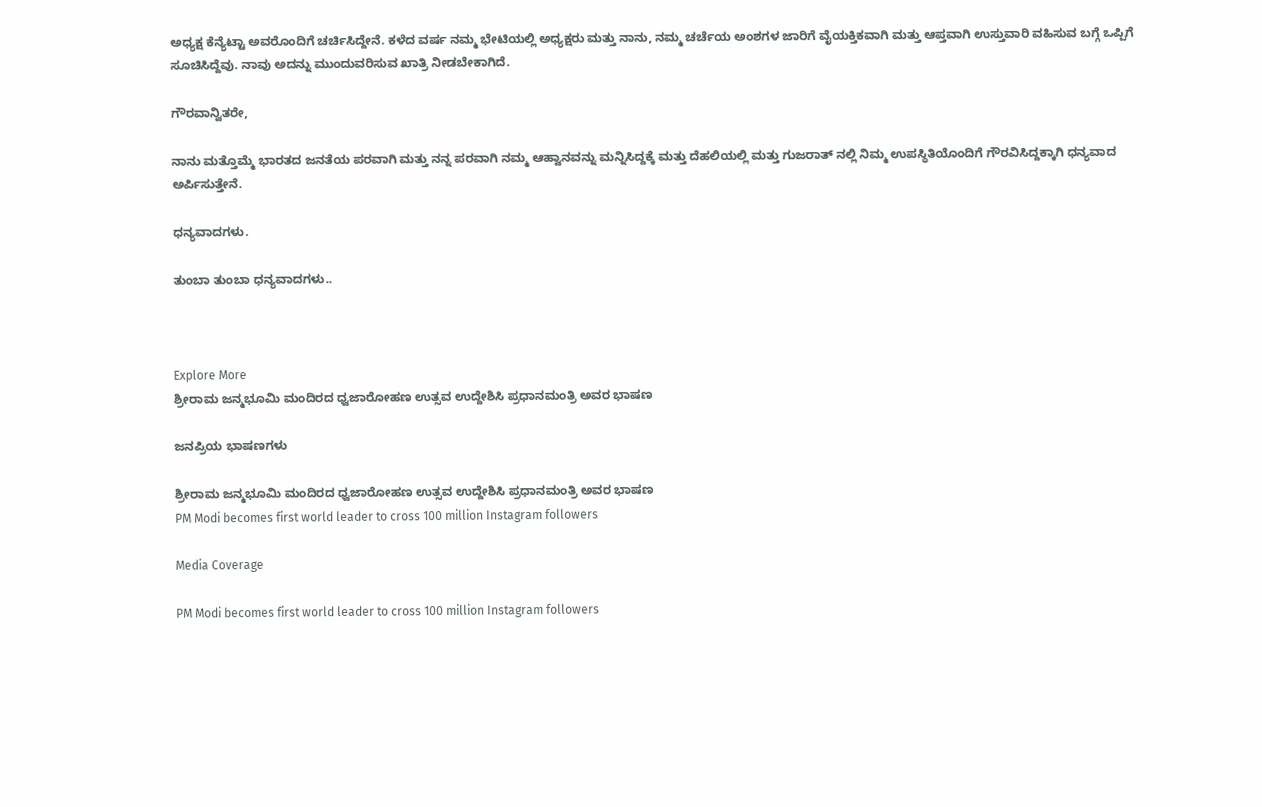ಅಧ್ಯಕ್ಷ ಕೆನ್ಯೆಟ್ಟಾ ಅವರೊಂದಿಗೆ ಚರ್ಚಿಸಿದ್ದೇನೆ. ಕಳೆದ ವರ್ಷ ನಮ್ಮ ಭೇಟಿಯಲ್ಲಿ ಅಧ್ಯಕ್ಷರು ಮತ್ತು ನಾನು, ನಮ್ಮ ಚರ್ಚೆಯ ಅಂಶಗಳ ಜಾರಿಗೆ ವೈಯಕ್ತಿಕವಾಗಿ ಮತ್ತು ಆಪ್ತವಾಗಿ ಉಸ್ತುವಾರಿ ವಹಿಸುವ ಬಗ್ಗೆ ಒಪ್ಪಿಗೆ ಸೂಚಿಸಿದ್ದೆವು. ನಾವು ಅದನ್ನು ಮುಂದುವರಿಸುವ ಖಾತ್ರಿ ನೀಡಬೇಕಾಗಿದೆ.

ಗೌರವಾನ್ವಿತರೇ,

ನಾನು ಮತ್ತೊಮ್ಮೆ ಭಾರತದ ಜನತೆಯ ಪರವಾಗಿ ಮತ್ತು ನನ್ನ ಪರವಾಗಿ ನಮ್ಮ ಆಹ್ವಾನವನ್ನು ಮನ್ನಿಸಿದ್ದಕ್ಕೆ ಮತ್ತು ದೆಹಲಿಯಲ್ಲಿ ಮತ್ತು ಗುಜರಾತ್ ನಲ್ಲಿ ನಿಮ್ಮ ಉಪಸ್ಥಿತಿಯೊಂದಿಗೆ ಗೌರವಿಸಿದ್ದಕ್ಕಾಗಿ ಧನ್ಯವಾದ ಅರ್ಪಿಸುತ್ತೇನೆ.

ಧನ್ಯವಾದಗಳು.

ತುಂಬಾ ತುಂಬಾ ಧನ್ಯವಾದಗಳು..



Explore More
ಶ್ರೀರಾಮ ಜನ್ಮಭೂಮಿ ಮಂದಿರದ ಧ್ವಜಾರೋಹಣ ಉತ್ಸವ ಉದ್ದೇಶಿಸಿ ಪ್ರಧಾನಮಂತ್ರಿ ಅವರ ಭಾಷಣ

ಜನಪ್ರಿಯ ಭಾಷಣಗಳು

ಶ್ರೀರಾಮ ಜನ್ಮಭೂಮಿ ಮಂದಿರದ ಧ್ವಜಾರೋಹಣ ಉತ್ಸವ ಉದ್ದೇಶಿಸಿ ಪ್ರಧಾನಮಂತ್ರಿ ಅವರ ಭಾಷಣ
PM Modi becomes first world leader to cross 100 million Instagram followers

Media Coverage

PM Modi becomes first world leader to cross 100 million Instagram followers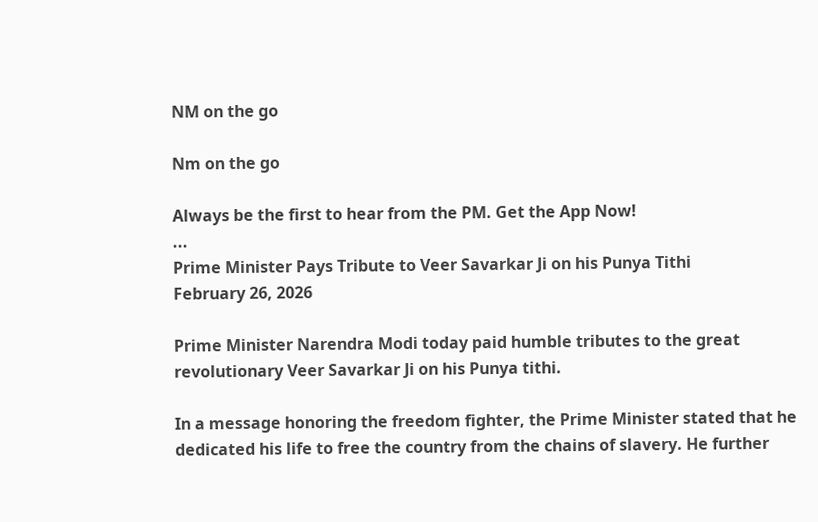NM on the go

Nm on the go

Always be the first to hear from the PM. Get the App Now!
...
Prime Minister Pays Tribute to Veer Savarkar Ji on his Punya Tithi
February 26, 2026

Prime Minister Narendra Modi today paid humble tributes to the great revolutionary Veer Savarkar Ji on his Punya tithi.

In a message honoring the freedom fighter, the Prime Minister stated that he dedicated his life to free the country from the chains of slavery. He further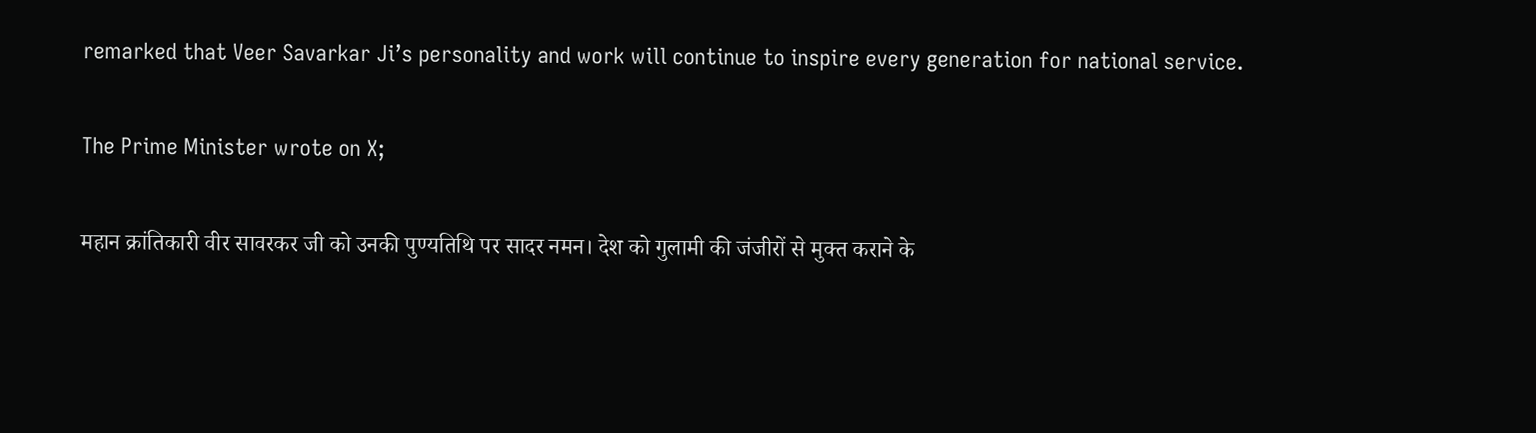remarked that Veer Savarkar Ji’s personality and work will continue to inspire every generation for national service.

The Prime Minister wrote on X;

महान क्रांतिकारी वीर सावरकर जी को उनकी पुण्यतिथि पर सादर नमन। देश को गुलामी की जंजीरों से मुक्त कराने के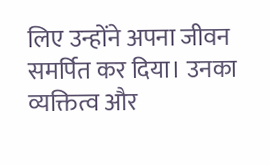लिए उन्होंने अपना जीवन समर्पित कर दिया। उनका व्यक्तित्व और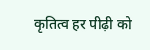कृतित्व हर पीढ़ी को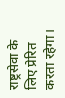राष्ट्रसेवा के लिए प्रेरित करता रहेगा।